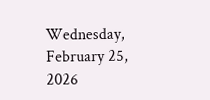Wednesday, February 25, 2026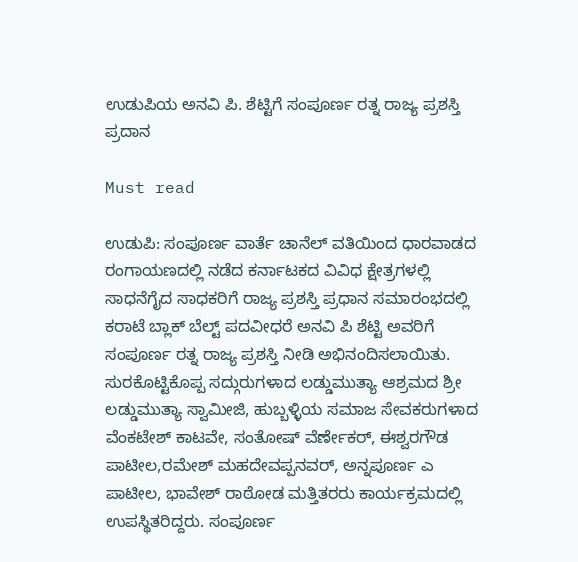ಉಡುಪಿಯ ಅನವಿ ಪಿ. ಶೆಟ್ಟಿಗೆ ಸಂಪೂರ್ಣ ರತ್ನ ರಾಜ್ಯ ಪ್ರಶಸ್ತಿ ಪ್ರದಾನ

Must read

ಉಡುಪಿ: ಸಂಪೂರ್ಣ ವಾರ್ತೆ ಚಾನೆಲ್ ವತಿಯಿಂದ ಧಾರವಾಡದ ರಂಗಾಯಣದಲ್ಲಿ ನಡೆದ ಕರ್ನಾಟಕದ ವಿವಿಧ ಕ್ಷೇತ್ರಗಳಲ್ಲಿ ಸಾಧನೆಗೈದ ಸಾಧಕರಿಗೆ ರಾಜ್ಯ ಪ್ರಶಸ್ತಿ ಪ್ರಧಾನ ಸಮಾರಂಭದಲ್ಲಿ ಕರಾಟೆ ಬ್ಲಾಕ್ ಬೆಲ್ಟ್ ಪದವೀಧರೆ ಅನವಿ ಪಿ ಶೆಟ್ಟಿ ಅವರಿಗೆ ಸಂಪೂರ್ಣ ರತ್ನ ರಾಜ್ಯ ಪ್ರಶಸ್ತಿ ನೀಡಿ ಅಭಿನಂದಿಸಲಾಯಿತು.
ಸುರಕೊಟ್ಟಿಕೊಪ್ಪ ಸದ್ಗುರುಗಳಾದ ಲಡ್ಡುಮುತ್ಯಾ ಆಶ್ರಮದ ಶ್ರೀ ಲಡ್ಡುಮುತ್ಯಾ ಸ್ವಾಮೀಜಿ, ಹುಬ್ಬಳ್ಳಿಯ ಸಮಾಜ ಸೇವಕರುಗಳಾದ ವೆಂಕಟೇಶ್ ಕಾಟವೇ, ಸಂತೋಷ್ ವೆರ್ಣೇಕರ್, ಈಶ್ವರಗೌಡ ಪಾಟೀಲ,ರಮೇಶ್ ಮಹದೇವಪ್ಪನವರ್, ಅನ್ನಪೂರ್ಣ ಎ ಪಾಟೀಲ, ಭಾವೇಶ್ ರಾಠೋಡ ಮತ್ತಿತರರು ಕಾರ್ಯಕ್ರಮದಲ್ಲಿ ಉಪಸ್ಥಿತರಿದ್ದರು. ಸಂಪೂರ್ಣ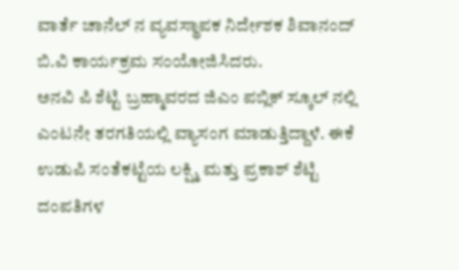ವಾರ್ತೆ ಚಾನೆಲ್ ನ ವ್ಯವಸ್ಥಾಪಕ ನಿರ್ದೇಶಕ ಶಿವಾನಂದ್ ಬಿ.ವಿ ಕಾರ್ಯಕ್ರಮ ಸಂಯೋಜಿಸಿದರು.
ಅನವಿ ಪಿ ಶೆಟ್ಟಿ ಬ್ರಹ್ಮಾವರದ ಜಿಎಂ ಪಬ್ಲಿಕ್ ಸ್ಕೂಲ್ ನಲ್ಲಿ ಎಂಟನೇ ತರಗತಿಯಲ್ಲಿ ವ್ಯಾಸಂಗ ಮಾಡುತ್ತಿದ್ದಾಳೆ. ಈಕೆ ಉಡುಪಿ ಸಂತೆಕಟ್ಟೆಯ ಲಕ್ಷ್ಮಿ ಮತ್ತು ಪ್ರಕಾಶ್ ಶೆಟ್ಟಿ ದಂಪತಿಗಳ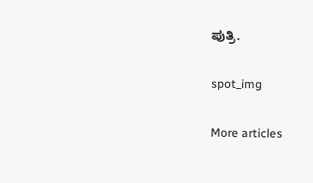ಪುತ್ರಿ.

spot_img

More articles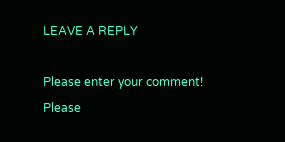LEAVE A REPLY

Please enter your comment!
Please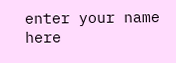enter your name here